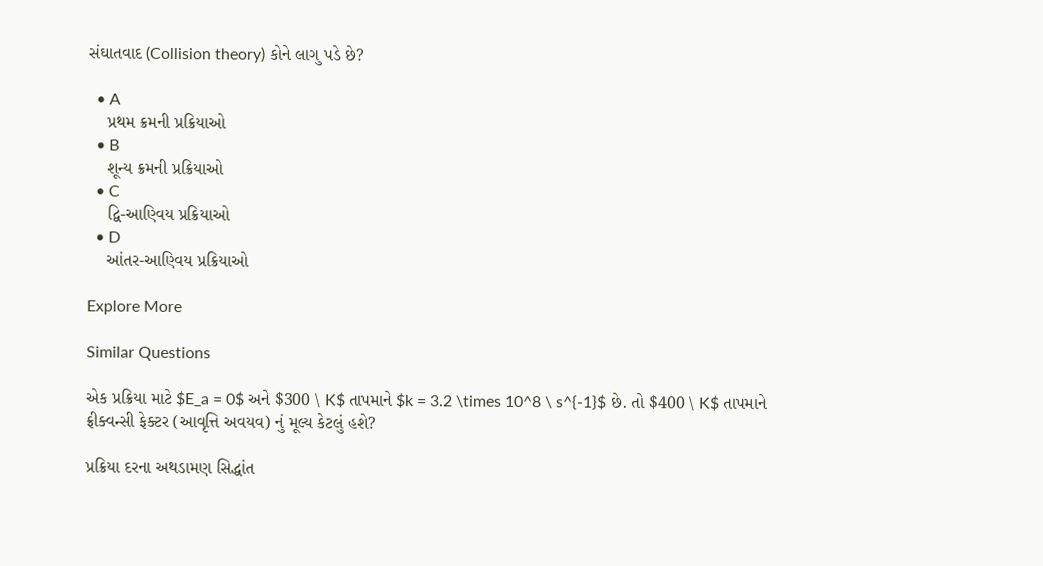સંઘાતવાદ (Collision theory) કોને લાગુ પડે છે?

  • A
    પ્રથમ ક્રમની પ્રક્રિયાઓ
  • B
    શૂન્ય ક્રમની પ્રક્રિયાઓ
  • C
    દ્વિ-આણ્વિય પ્રક્રિયાઓ
  • D
    આંતર-આણ્વિય પ્રક્રિયાઓ

Explore More

Similar Questions

એક પ્રક્રિયા માટે $E_a = 0$ અને $300 \ K$ તાપમાને $k = 3.2 \times 10^8 \ s^{-1}$ છે. તો $400 \ K$ તાપમાને ફ્રીક્વન્સી ફેક્ટર (આવૃત્તિ અવયવ) નું મૂલ્ય કેટલું હશે?

પ્રક્રિયા દરના અથડામણ સિદ્ધાંત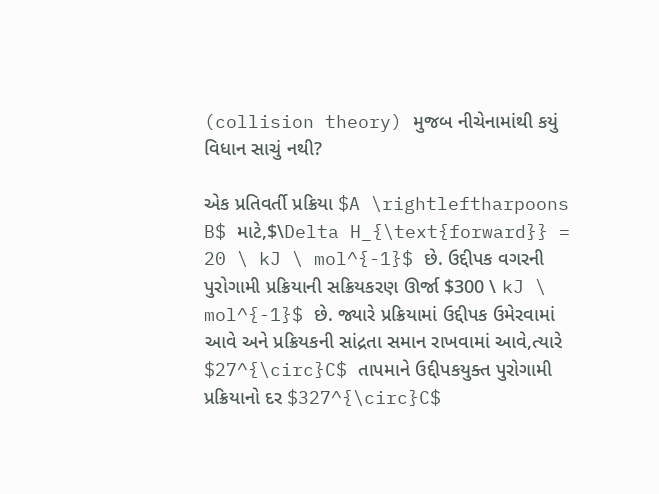(collision theory) મુજબ નીચેનામાંથી કયું વિધાન સાચું નથી?

એક પ્રતિવર્તી પ્રક્રિયા $A \rightleftharpoons B$ માટે,$\Delta H_{\text{forward}} = 20 \ kJ \ mol^{-1}$ છે. ઉદ્દીપક વગરની પુરોગામી પ્રક્રિયાની સક્રિયકરણ ઊર્જા $300 \ kJ \ mol^{-1}$ છે. જ્યારે પ્રક્રિયામાં ઉદ્દીપક ઉમેરવામાં આવે અને પ્રક્રિયકની સાંદ્રતા સમાન રાખવામાં આવે,ત્યારે $27^{\circ}C$ તાપમાને ઉદ્દીપકયુક્ત પુરોગામી પ્રક્રિયાનો દર $327^{\circ}C$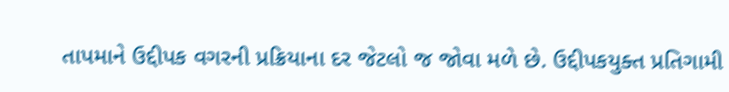તાપમાને ઉદ્દીપક વગરની પ્રક્રિયાના દર જેટલો જ જોવા મળે છે. ઉદ્દીપકયુક્ત પ્રતિગામી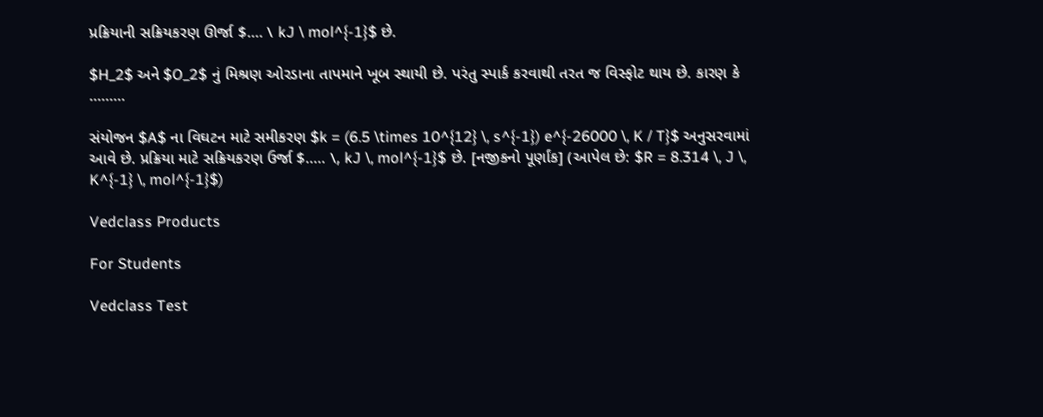પ્રક્રિયાની સક્રિયકરણ ઊર્જા $.... \ kJ \ mol^{-1}$ છે.

$H_2$ અને $O_2$ નું મિશ્રણ ઓરડાના તાપમાને ખૂબ સ્થાયી છે. પરંતુ સ્પાર્ક કરવાથી તરત જ વિસ્ફોટ થાય છે. કારણ કે .........

સંયોજન $A$ ના વિઘટન માટે સમીકરણ $k = (6.5 \times 10^{12} \, s^{-1}) e^{-26000 \, K / T}$ અનુસરવામાં આવે છે. પ્રક્રિયા માટે સક્રિયકરણ ઉર્જા $..... \, kJ \, mol^{-1}$ છે. [નજીકનો પૂર્ણાંક] (આપેલ છે: $R = 8.314 \, J \, K^{-1} \, mol^{-1}$)

Vedclass Products

For Students

Vedclass Test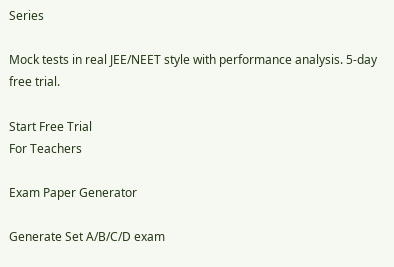Series

Mock tests in real JEE/NEET style with performance analysis. 5-day free trial.

Start Free Trial
For Teachers

Exam Paper Generator

Generate Set A/B/C/D exam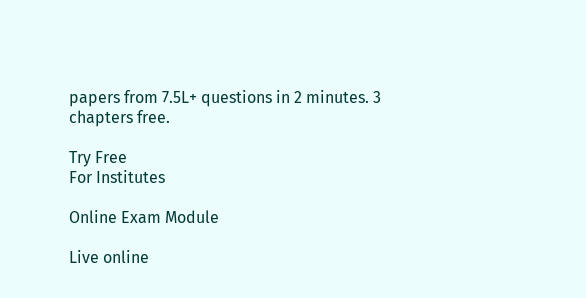papers from 7.5L+ questions in 2 minutes. 3 chapters free.

Try Free
For Institutes

Online Exam Module

Live online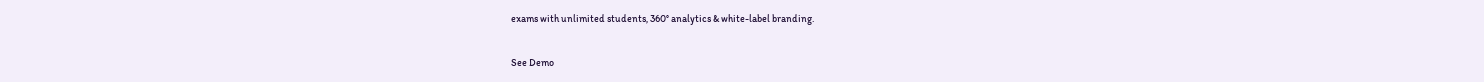exams with unlimited students, 360° analytics & white-label branding.

See Demo